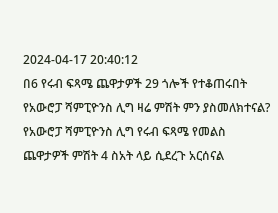2024-04-17 20:40:12
በ6 የሩብ ፍጻሜ ጨዋታዎች 29 ጎሎች የተቆጠሩበት የአውሮፓ ሻምፒዮንስ ሊግ ዛሬ ምሽት ምን ያስመለክተናል?
የአውሮፓ ሻምፒዮንስ ሊግ የሩብ ፍጻሜ የመልስ ጨዋታዎች ምሽት 4 ስአት ላይ ሲደረጉ አርሰናል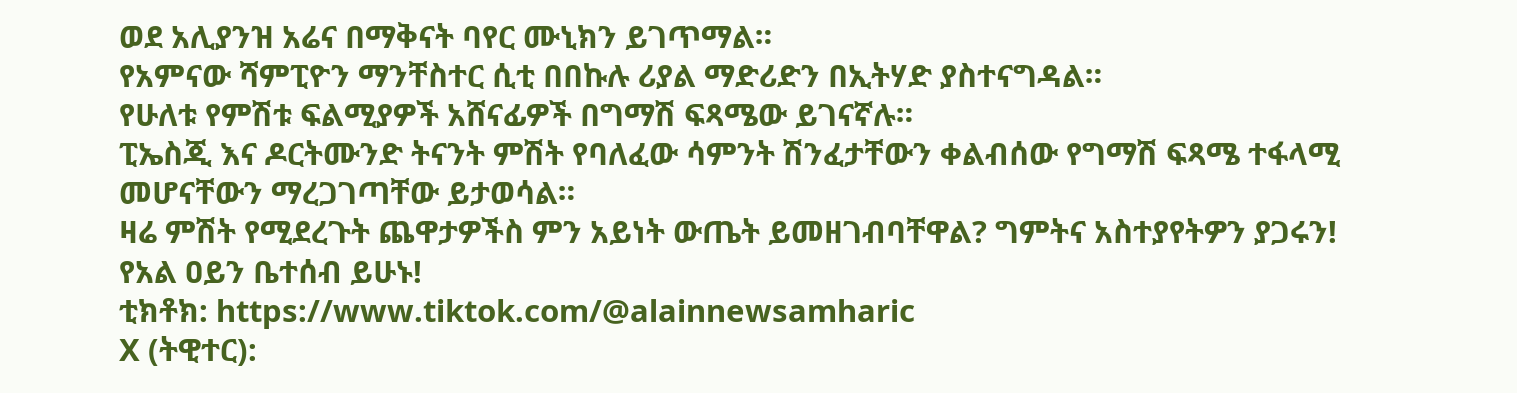ወደ አሊያንዝ አሬና በማቅናት ባየር ሙኒክን ይገጥማል።
የአምናው ሻምፒዮን ማንቸስተር ሲቲ በበኩሉ ሪያል ማድሪድን በኢትሃድ ያስተናግዳል።
የሁለቱ የምሽቱ ፍልሚያዎች አሸናፊዎች በግማሽ ፍጻሜው ይገናኛሉ።
ፒኤስጂ እና ዶርትሙንድ ትናንት ምሽት የባለፈው ሳምንት ሽንፈታቸውን ቀልብሰው የግማሽ ፍጻሜ ተፋላሚ መሆናቸውን ማረጋገጣቸው ይታወሳል።
ዛሬ ምሽት የሚደረጉት ጨዋታዎችስ ምን አይነት ውጤት ይመዘገብባቸዋል? ግምትና አስተያየትዎን ያጋሩን!
የአል ዐይን ቤተሰብ ይሁኑ!
ቲክቶክ: https://www.tiktok.com/@alainnewsamharic
X (ትዊተር):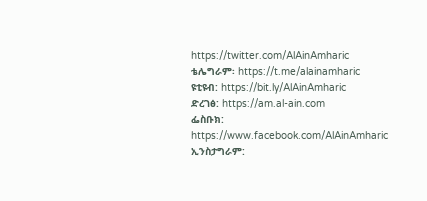https://twitter.com/AlAinAmharic
ቴሌግራም፡ https://t.me/alainamharic
ዩቲዩብ: https://bit.ly/AlAinAmharic
ድረገፅ: https://am.al-ain.com
ፌስቡክ: https://www.facebook.com/AlAinAmharic
ኢንስታግራም: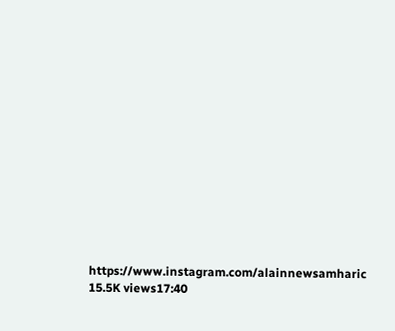https://www.instagram.com/alainnewsamharic
15.5K views17:40